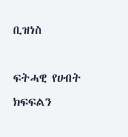ቢዝነስ

ፍትሓዊ የሀብት ክፍፍልን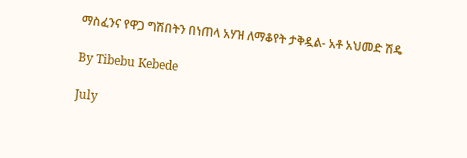ማስፈንና የዋጋ ግሽበትን በነጠላ አሃዝ ለማቆየት ታቅዷል- አቶ አህመድ ሽዴ

By Tibebu Kebede

July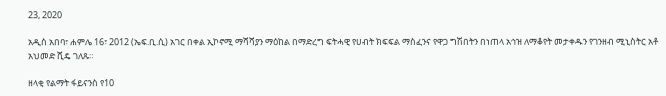23, 2020

አዲስ አበባ፣ ሐምሌ 16፣ 2012 (ኤፍ.ቢ.ሲ) አገር በቀል ኢኮኖሚ ማሻሻያን ማዕከል በማድረግ ፍትሓዊ የሀብት ክፍፍል ማስፈንና የዋጋ ግሽበትን በነጠላ አኅዝ ለማቆየት መታቀዱን የገንዘብ ሚኒስትር አቶ አህመድ ሺዴ ገለጹ።

ዘላቂ የልማት ፋይናንስ የ10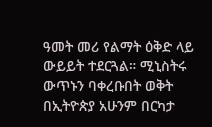ዓመት መሪ የልማት ዕቅድ ላይ ውይይት ተደርጓል። ሚኒስትሩ ውጥኑን ባቀረቡበት ወቅት በኢትዮጵያ አሁንም በርካታ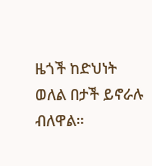ዜጎች ከድህነት ወለል በታች ይኖራሉ ብለዋል።